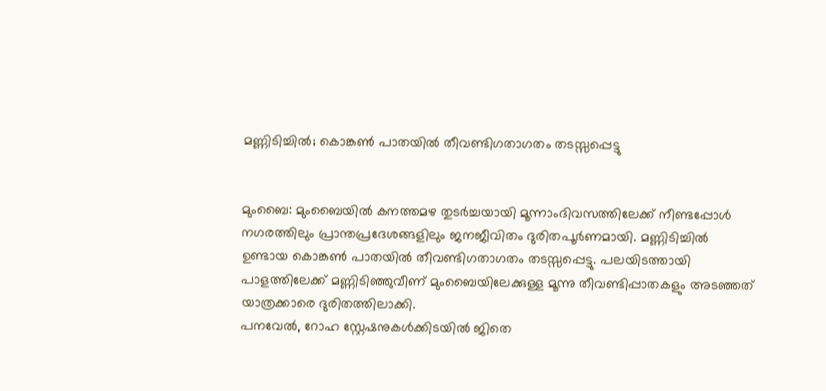മണ്ണിടിച്ചിൽ; കൊങ്കൺ പാതയിൽ തീവണ്ടിഗതാഗതം തടസ്സപ്പെട്ടു


മുംബൈ: മുംബൈയിൽ കനത്തമഴ തുടർച്ചയായി മൂന്നാംദിവസത്തിലേക്ക് നീണ്ടപ്പോൾ നഗരത്തിലും പ്രാന്തപ്രദേശങ്ങളിലും ജനജീവിതം ദുരിതപൂർണമായി. മണ്ണിടിച്ചിൽ ഉണ്ടായ കൊങ്കൺ പാതയിൽ തീവണ്ടിഗതാഗതം തടസ്സപ്പെട്ടു. പലയിടത്തായി പാളത്തിലേക്ക് മണ്ണിടിഞ്ഞുവീണ് മുംബൈയിലേക്കുള്ള മൂന്നു തീവണ്ടിപ്പാതകളും അടഞ്ഞത് യാത്രക്കാരെ ദുരിതത്തിലാക്കി.
പനവേൽ, റോഹ സ്റ്റേഷനുകൾക്കിടയിൽ ജിതെ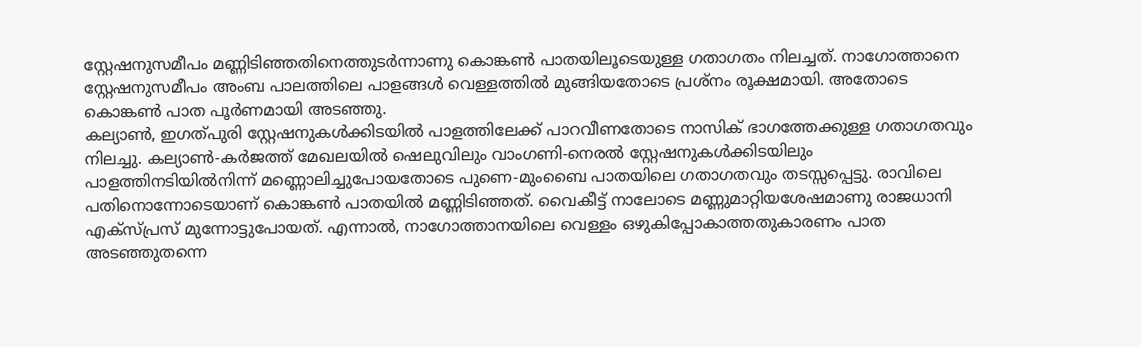സ്റ്റേഷനുസമീപം മണ്ണിടിഞ്ഞതിനെത്തുടർന്നാണു കൊങ്കൺ പാതയിലൂടെയുള്ള ഗതാഗതം നിലച്ചത്. നാഗോത്താനെ സ്റ്റേഷനുസമീപം അംബ പാലത്തിലെ പാളങ്ങൾ വെള്ളത്തിൽ മുങ്ങിയതോടെ പ്രശ്നം രൂക്ഷമായി. അതോടെ കൊങ്കൺ പാത പൂർണമായി അടഞ്ഞു.
കല്യാൺ, ഇഗത്പുരി സ്റ്റേഷനുകൾക്കിടയിൽ പാളത്തിലേക്ക് പാറവീണതോടെ നാസിക് ഭാഗത്തേക്കുള്ള ഗതാഗതവും നിലച്ചു. കല്യാൺ-കർജത്ത് മേഖലയിൽ ഷെലുവിലും വാംഗണി-നെരൽ സ്റ്റേഷനുകൾക്കിടയിലും പാളത്തിനടിയിൽനിന്ന് മണ്ണൊലിച്ചുപോയതോടെ പുണെ-മുംബൈ പാതയിലെ ഗതാഗതവും തടസ്സപ്പെട്ടു. രാവിലെ പതിനൊന്നോടെയാണ് കൊങ്കൺ പാതയിൽ മണ്ണിടിഞ്ഞത്. വൈകീട്ട് നാലോടെ മണ്ണുമാറ്റിയശേഷമാണു രാജധാനി എക്സ്പ്രസ് മുന്നോട്ടുപോയത്. എന്നാൽ, നാഗോത്താനയിലെ വെള്ളം ഒഴുകിപ്പോകാത്തതുകാരണം പാത അടഞ്ഞുതന്നെ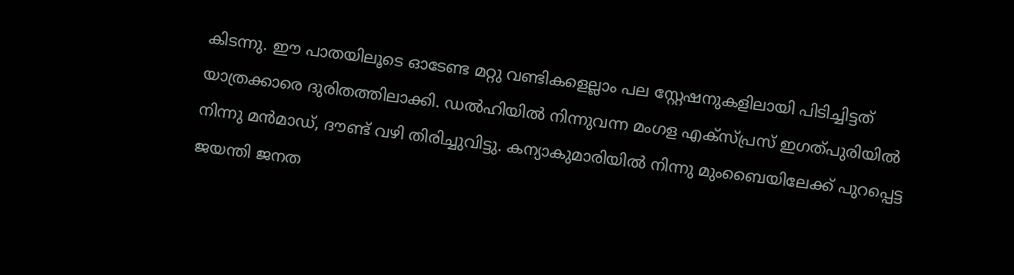കിടന്നു. ഈ പാതയിലൂടെ ഓടേണ്ട മറ്റു വണ്ടികളെല്ലാം പല സ്റ്റേഷനുകളിലായി പിടിച്ചിട്ടത് യാത്രക്കാരെ ദുരിതത്തിലാക്കി. ഡൽഹിയിൽ നിന്നുവന്ന മംഗള എക്സ്പ്രസ് ഇഗത്പുരിയിൽ നിന്നു മൻമാഡ്, ദൗണ്ട് വഴി തിരിച്ചുവിട്ടു. കന്യാകുമാരിയിൽ നിന്നു മുംബൈയിലേക്ക് പുറപ്പെട്ട ജയന്തി ജനത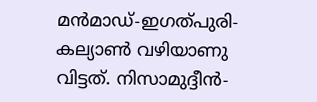മൻമാഡ്-ഇഗത്പുരി-കല്യാൺ വഴിയാണു വിട്ടത്. നിസാമുദ്ദീൻ-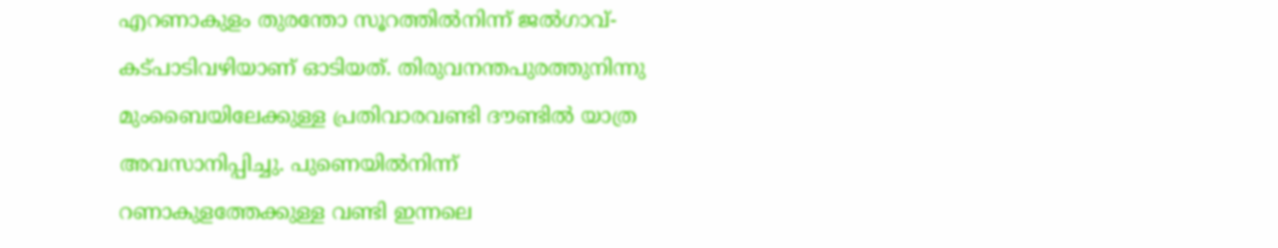എറണാകുളം തുരന്തോ സൂറത്തിൽനിന്ന് ജൽഗാവ്-കട്പാടിവഴിയാണ് ഓടിയത്. തിരുവനന്തപുരത്തുനിന്നു മുംബൈയിലേക്കുള്ള പ്രതിവാരവണ്ടി ദൗണ്ടിൽ യാത്ര അവസാനിപ്പിച്ചു. പുണെയിൽനിന്ന് റണാകുളത്തേക്കുള്ള വണ്ടി ഇന്നലെ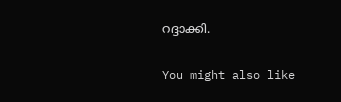റദ്ദാക്കി.

You might also like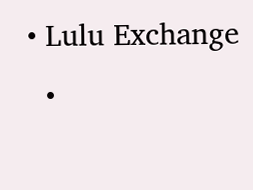• Lulu Exchange
  •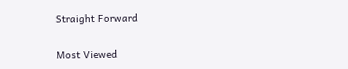Straight Forward

Most Viewed